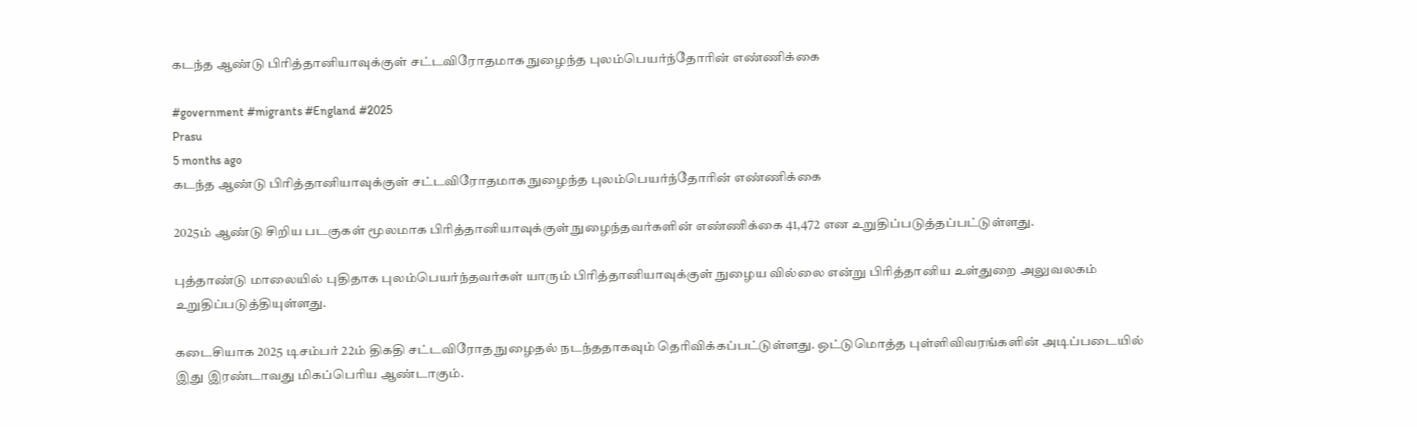கடந்த ஆண்டு பிரித்தானியாவுக்குள் சட்டவிரோதமாக நுழைந்த புலம்பெயர்ந்தோரின் எண்ணிக்கை

#government #migrants #England #2025
Prasu
5 months ago
கடந்த ஆண்டு பிரித்தானியாவுக்குள் சட்டவிரோதமாக நுழைந்த புலம்பெயர்ந்தோரின் எண்ணிக்கை

2025ம் ஆண்டு சிறிய படகுகள் மூலமாக பிரித்தானியாவுக்குள் நுழைந்தவர்களின் எண்ணிக்கை 41,472 என உறுதிப்படுத்தப்பட்டுள்ளது.

புத்தாண்டு மாலையில் புதிதாக புலம்பெயர்ந்தவர்கள் யாரும் பிரித்தானியாவுக்குள் நுழைய வில்லை என்று பிரித்தானிய உள்துறை அலுவலகம் உறுதிப்படுத்தியுள்ளது.

கடைசியாக 2025 டிசம்பர் 22ம் திகதி சட்டவிரோத நுழைதல் நடந்ததாகவும் தெரிவிக்கப்பட்டுள்ளது. ஒட்டுமொத்த புள்ளிவிவரங்களின் அடிப்படையில் இது இரண்டாவது மிகப்பெரிய ஆண்டாகும்.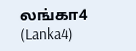லங்கா4 (Lanka4)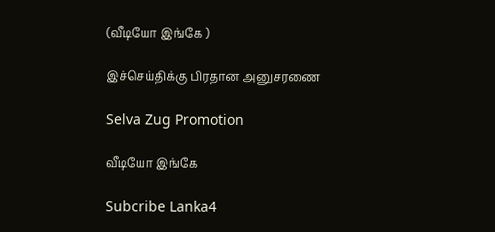(வீடியோ இங்கே )

இச்செய்திக்கு பிரதான அனுசரணை

Selva Zug Promotion

வீடியோ இங்கே

Subcribe Lanka4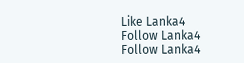Like Lanka4
Follow Lanka4
Follow Lanka4